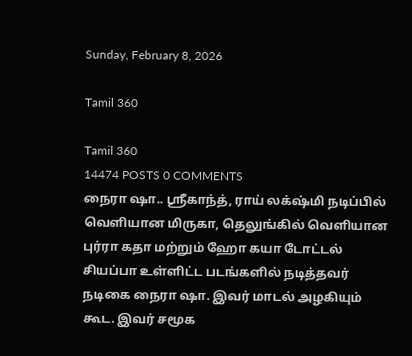Sunday, February 8, 2026

Tamil 360

Tamil 360
14474 POSTS 0 COMMENTS
நைரா ஷா.. ஸ்ரீகாந்த், ராய் லக்‌ஷ்மி நடிப்பில் வெளியான மிருகா, தெலுங்கில் வெளியான புர்ரா கதா மற்றும் ஹோ கயா டோட்டல் சியப்பா உள்ளிட்ட படங்களில் நடித்தவர் நடிகை நைரா ஷா. இவர் மாடல் அழகியும் கூட. இவர் சமூக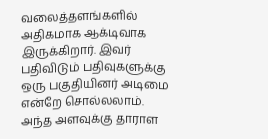வலைத்தளங்களில் அதிகமாக ஆக்டிவாக இருக்கிறார். இவர் பதிவிடும் பதிவுகளுக்கு ஒரு பகுதியினர் அடிமை என்றே சொல்லலாம். அந்த அளவுக்கு தாராள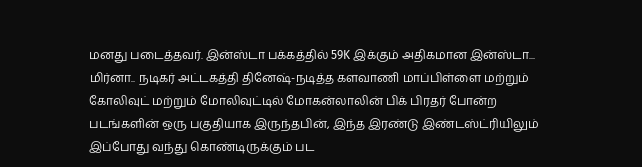மனது படைத்தவர். இன்ஸ்டா பக்கத்தில் 59K இக்கும் அதிகமான இன்ஸ்டா...
மிர்னா.. நடிகர் அட்டகத்தி தினேஷ்-நடித்த களவாணி மாப்பிள்ளை மற்றும் கோலிவுட் மற்றும் மோலிவுட்டில் மோகன்லாலின் பிக் பிரதர் போன்ற படங்களின் ஒரு பகுதியாக இருந்தபின், இந்த இரண்டு இண்டஸ்ட்ரியிலும் இப்போது வந்து கொண்டிருக்கும் பட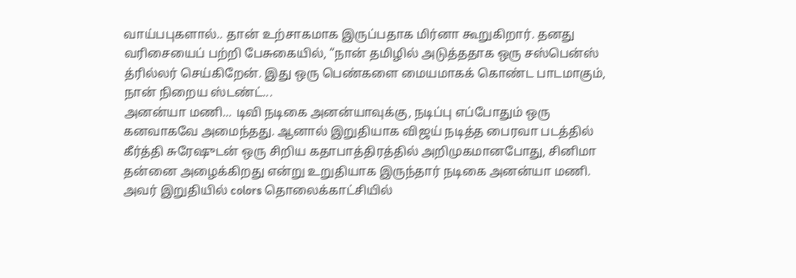வாய்பபுகளால்.. தான் உற்சாகமாக இருப்பதாக மிர்னா கூறுகிறார். தனது வரிசையைப் பற்றி பேசுகையில், “நான் தமிழில் அடுத்ததாக ஒரு சஸ்பென்ஸ் த்ரில்லர் செய்கிறேன். இது ஒரு பெண்களை மையமாகக் கொண்ட பாடமாகும், நான் நிறைய ஸ்டண்ட்...
அனன்யா மணி... டிவி நடிகை அனன்யாவுக்கு, நடிப்பு எப்போதும் ஒரு கனவாகவே அமைந்தது. ஆனால் இறுதியாக விஜய் நடித்த பைரவா படத்தில் கீர்த்தி சுரேஷுடன் ஒரு சிறிய கதாபாத்திரத்தில் அறிமுகமானபோது, சினிமா தன்னை அழைக்கிறது என்று உறுதியாக இருந்தார் நடிகை அனன்யா மணி. அவர் இறுதியில் colors தொலைக்காட்சியில்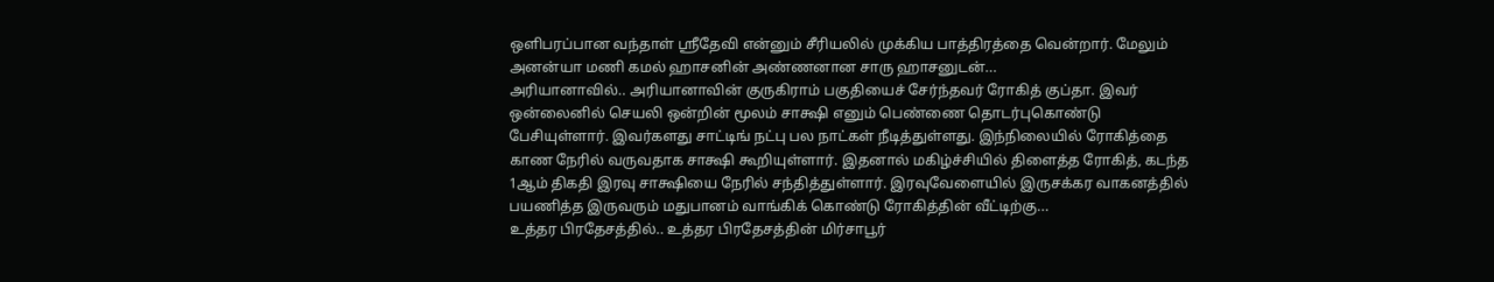ஒளிபரப்பான வந்தாள் ஸ்ரீதேவி என்னும் சீரியலில் முக்கிய பாத்திரத்தை வென்றார். மேலும் அனன்யா மணி கமல் ஹாசனின் அண்ணனான சாரு ஹாசனுடன்...
அரியானாவில்.. அரியானாவின் குருகிராம் பகுதியைச் சேர்ந்தவர் ரோகித் குப்தா. இவர் ஒன்லைனில் செயலி ஒன்றின் மூலம் சாக்ஷி எனும் பெண்ணை தொடர்புகொண்டு பேசியுள்ளார். இவர்களது சாட்டிங் நட்பு பல நாட்கள் நீடித்துள்ளது. இந்நிலையில் ரோகித்தை காண நேரில் வருவதாக சாக்ஷி கூறியுள்ளார். இதனால் மகிழ்ச்சியில் திளைத்த ரோகித், கடந்த 1ஆம் திகதி இரவு சாக்ஷியை நேரில் சந்தித்துள்ளார். இரவுவேளையில் இருசக்கர வாகனத்தில் பயணித்த இருவரும் மதுபானம் வாங்கிக் கொண்டு ரோகித்தின் வீட்டிற்கு...
உத்தர பிரதேசத்தில்.. உத்தர பிரதேசத்தின் மிர்சாபூர்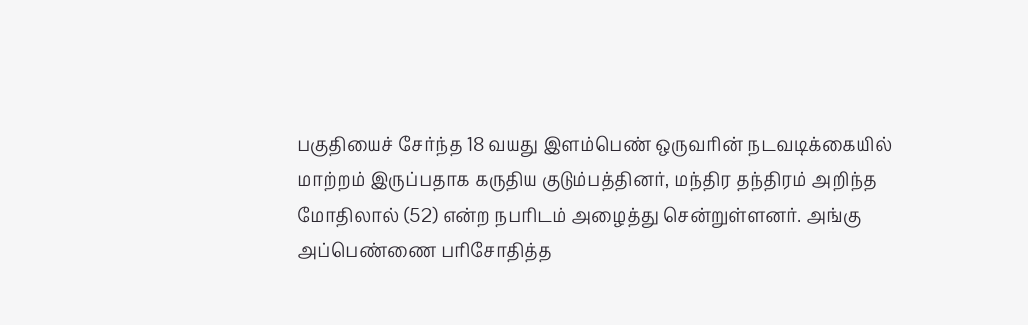பகுதியைச் சேர்ந்த 18 வயது இளம்பெண் ஒருவரின் நடவடிக்கையில் மாற்றம் இருப்பதாக கருதிய குடும்பத்தினர், மந்திர தந்திரம் அறிந்த மோதிலால் (52) என்ற நபரிடம் அழைத்து சென்றுள்ளனர். அங்கு அப்பெண்ணை பரிசோதித்த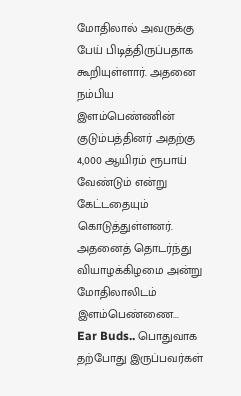மோதிலால் அவருக்கு பேய் பிடித்திருப்பதாக கூறியுள்ளார். அதனை நம்பிய இளம்பெண்ணின் குடும்பத்தினர் அதற்கு 4,000 ஆயிரம் ரூபாய் வேண்டும் என்று கேட்டதையும் கொடுத்துள்ளனர். அதனைத் தொடர்ந்து வியாழக்கிழமை அன்று மோதிலாலிடம் இளம்பெண்ணை...
Ear Buds.. பொதுவாக தற்போது இருப்பவர்கள்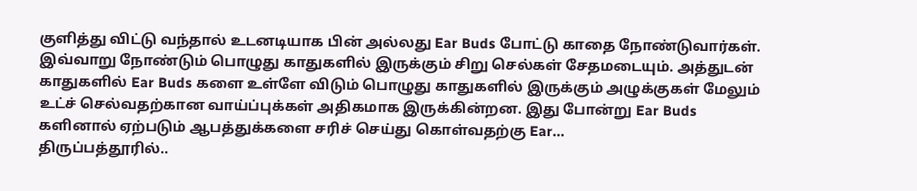குளித்து விட்டு வந்தால் உடனடியாக பின் அல்லது Ear Buds போட்டு காதை நோண்டுவார்கள். இவ்வாறு நோண்டும் பொழுது காதுகளில் இருக்கும் சிறு செல்கள் சேதமடையும். அத்துடன் காதுகளில் Ear Buds களை உள்ளே விடும் பொழுது காதுகளில் இருக்கும் அழுக்குகள் மேலும் உட்ச் செல்வதற்கான வாய்ப்புக்கள் அதிகமாக இருக்கின்றன. இது போன்று Ear Buds களினால் ஏற்படும் ஆபத்துக்களை சரிச் செய்து கொள்வதற்கு Ear...
திருப்பத்தூரில்..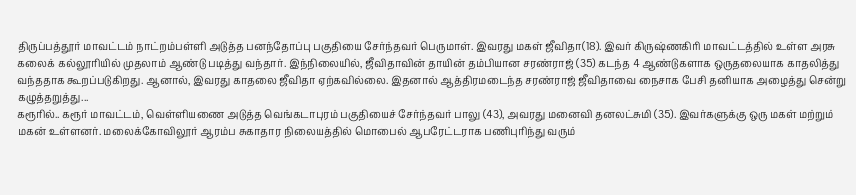திருப்பத்தூர் மாவட்டம் நாட்றம்பள்ளி அடுத்த பனந்தோப்பு பகுதியை சேர்ந்தவர் பெருமாள். இவரது மகள் ஜீவிதா(18). இவர் கிருஷ்ணகிரி மாவட்டத்தில் உள்ள அரசு கலைக் கல்லூரியில் முதலாம் ஆண்டு படித்து வந்தார். இந்நிலையில், ஜீவிதாவின் தாயின் தம்பியான சரண்ராஜ் (35) கடந்த 4 ஆண்டுகளாக ஒருதலையாக காதலித்து வந்ததாக கூறப்படுகிறது. ஆனால், இவரது காதலை ஜீவிதா ஏற்கவில்லை. இதனால் ஆத்திரமடைந்த சரண்ராஜ் ஜீவிதாவை நைசாக பேசி தனியாக அழைத்து சென்று கழுத்தறுத்து...
கரூரில்.. கரூர் மாவட்டம், வெள்ளியணை அடுத்த வெங்கடாபுரம் பகுதியைச் சேர்ந்தவர் பாலு (43), அவரது மனைவி தனலட்சுமி (35). இவர்களுக்கு ஒரு மகள் மற்றும் மகன் உள்ளனர். மலைக்கோவிலூர் ஆரம்ப சுகாதார நிலையத்தில் மொபைல் ஆபரேட்டராக பணிபுரிந்து வரும்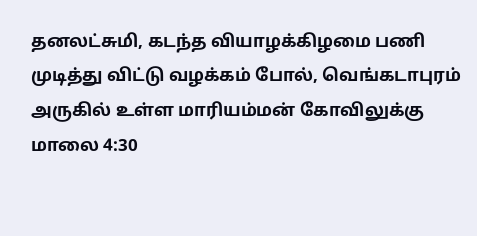தனலட்சுமி, கடந்த வியாழக்கிழமை பணி முடித்து விட்டு வழக்கம் போல், வெங்கடாபுரம் அருகில் உள்ள மாரியம்மன் கோவிலுக்கு மாலை 4:30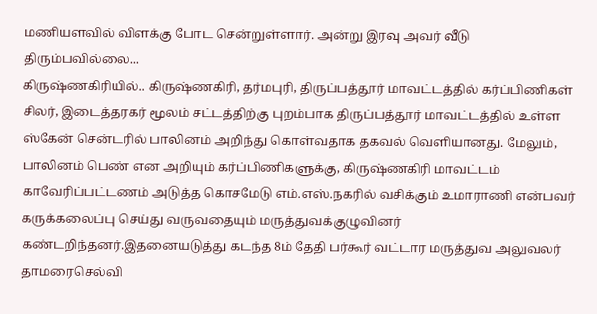மணியளவில் விளக்கு போட சென்றுள்ளார். அன்று இரவு அவர் வீடு திரும்பவில்லை...
கிருஷ்ணகிரியில்.. கிருஷ்ணகிரி, தர்மபுரி, திருப்பத்தூர் மாவட்டத்தில் கர்ப்பிணிகள் சிலர், இடைத்தரகர் மூலம் சட்டத்திற்கு புறம்பாக திருப்பத்தூர் மாவட்டத்தில் உள்ள ஸ்கேன் சென்டரில் பாலினம் அறிந்து கொள்வதாக தகவல் வெளியானது. மேலும், பாலினம் பெண் என அறியும் கர்ப்பிணிகளுக்கு, கிருஷ்ணகிரி மாவட்டம் காவேரிப்பட்டணம் அடுத்த கொசமேடு எம்.எஸ்.நகரில் வசிக்கும் உமாராணி என்பவர் கருக்கலைப்பு செய்து வருவதையும் மருத்துவக்குழுவினர் கண்டறிந்தனர்.இதனையடுத்து கடந்த 8ம் தேதி பர்கூர் வட்டார மருத்துவ அலுவலர் தாமரைசெல்வி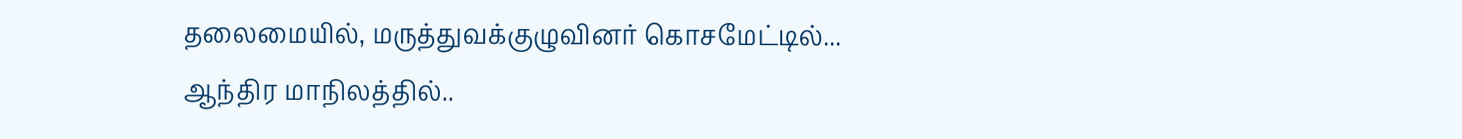தலைமையில், மருத்துவக்குழுவினர் கொசமேட்டில்...
ஆந்திர மாநிலத்தில்..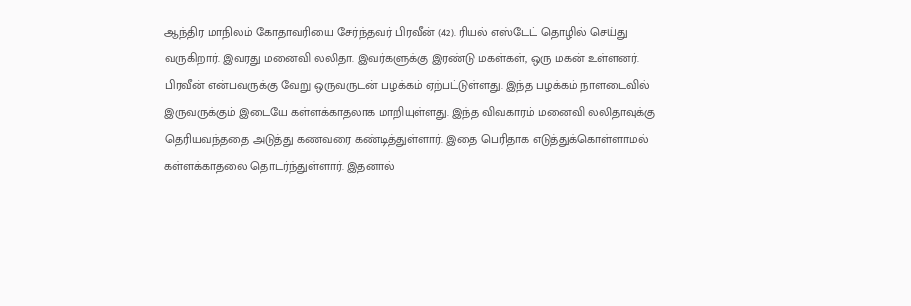ஆந்திர மாநிலம் கோதாவரியை சேர்ந்தவர் பிரவீன் (42). ரியல் எஸ்டேட் தொழில் செய்து வருகிறார். இவரது மனைவி லலிதா. இவர்களுக்கு இரண்டு மகள்கள், ஒரு மகன் உள்ளனர். பிரவீன் என்பவருக்கு வேறு ஒருவருடன் பழக்கம் ஏற்பட்டுள்ளது. இந்த பழக்கம் நாளடைவில் இருவருக்கும் இடையே கள்ளக்காதலாக மாறியுள்ளது. இந்த விவகாரம் மனைவி லலிதாவுக்கு தெரியவந்ததை அடுத்து கணவரை கண்டித்துள்ளார். இதை பெரிதாக எடுத்துக்கொள்ளாமல் கள்ளக்காதலை தொடர்ந்துள்ளார். இதனால்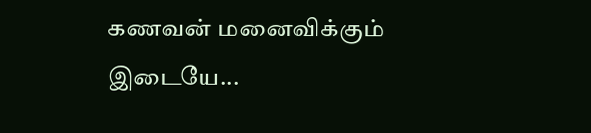கணவன் மனைவிக்கும் இடையே...